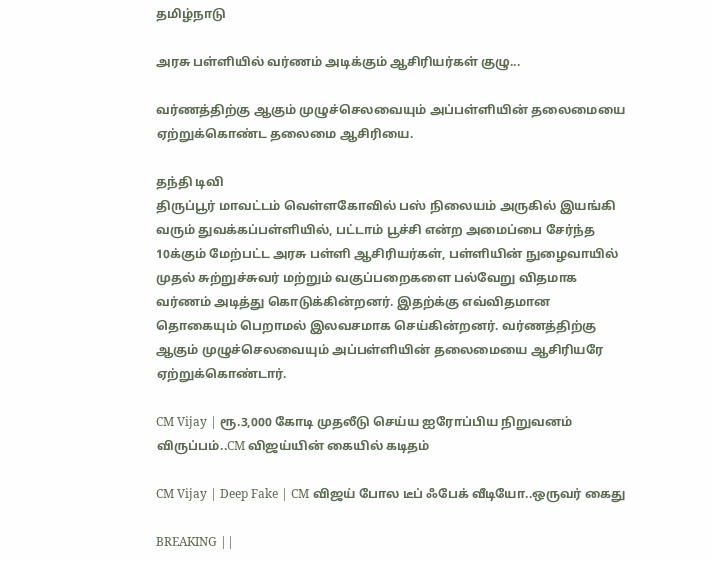தமிழ்நாடு

அரசு பள்ளியில் வர்ணம் அடிக்கும் ஆசிரியர்கள் குழு...

வர்ணத்திற்கு ஆகும் முழுச்செலவையும் அப்பள்ளியின் தலைமையை ஏற்றுக்கொண்ட தலைமை ஆசிரியை.

தந்தி டிவி
திருப்பூர் மாவட்டம் வெள்ளகோவில் பஸ் நிலையம் அருகில் இயங்கி வரும் துவக்கப்பள்ளியில், பட்டாம் பூச்சி என்ற அமைப்பை சேர்ந்த 10க்கும் மேற்பட்ட அரசு பள்ளி ஆசிரியர்கள், பள்ளியின் நுழைவாயில் முதல் சுற்றுச்சுவர் மற்றும் வகுப்பறைகளை பல்வேறு விதமாக வர்ணம் அடித்து கொடுக்கின்றனர். இதற்க்கு எவ்விதமான தொகையும் பெறாமல் இலவசமாக செய்கின்றனர். வர்ணத்திற்கு ஆகும் முழுச்செலவையும் அப்பள்ளியின் தலைமையை ஆசிரியரே ஏற்றுக்கொண்டார்.

CM Vijay | ரூ.3,000 கோடி முதலீடு செய்ய ஐரோப்பிய நிறுவனம் விருப்பம்..CM விஜய்யின் கையில் கடிதம்

CM Vijay | Deep Fake | CM விஜய் போல டீப் ஃபேக் வீடியோ..ஒருவர் கைது

BREAKING ||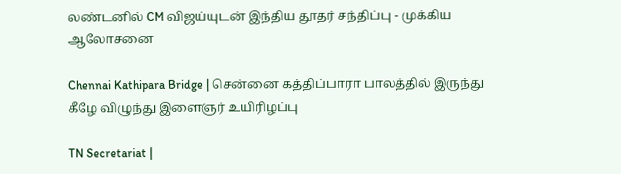லண்டனில் CM விஜய்யுடன் இந்திய தூதர் சந்திப்பு - முக்கிய ஆலோசனை

Chennai Kathipara Bridge | சென்னை கத்திப்பாரா பாலத்தில் இருந்து கீழே விழுந்து இளைஞர் உயிரிழப்பு

TN Secretariat |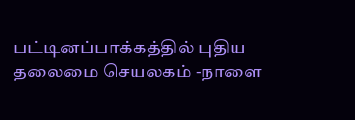பட்டினப்பாக்கத்தில் புதிய தலைமை செயலகம் -நாளை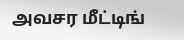அவசர மீட்டிங்